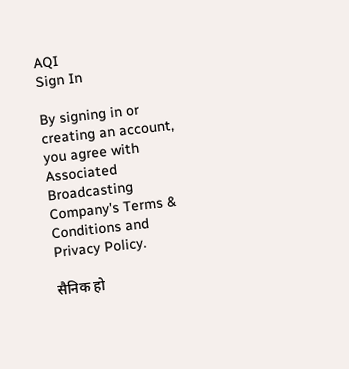AQI
Sign In

By signing in or creating an account, you agree with Associated Broadcasting Company's Terms & Conditions and Privacy Policy.

सैनिक हो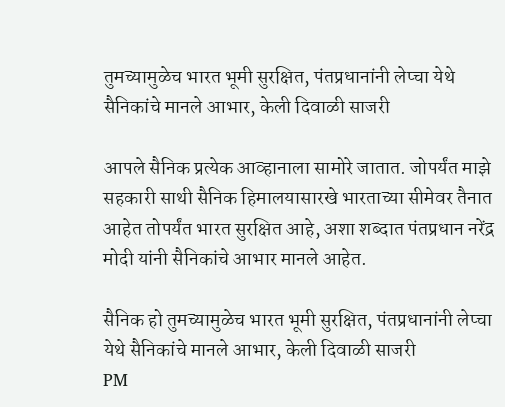तुमच्यामुळेच भारत भूमी सुरक्षित, पंतप्रधानांनी लेप्चा येथे सैनिकांचे मानले आभार, केली दिवाळी साजरी

आपले सैनिक प्रत्येक आव्हानाला सामोरे जातात. जोपर्यंत माझे सहकारी साथी सैनिक हिमालयासारखे भारताच्या सीमेवर तैनात आहेत तोपर्यंत भारत सुरक्षित आहे, अशा शब्दात पंतप्रधान नरेंद्र मोदी यांनी सैनिकांचे आभार मानले आहेत.

सैनिक हो तुमच्यामुळेच भारत भूमी सुरक्षित, पंतप्रधानांनी लेप्चा येथे सैनिकांचे मानले आभार, केली दिवाळी साजरी
PM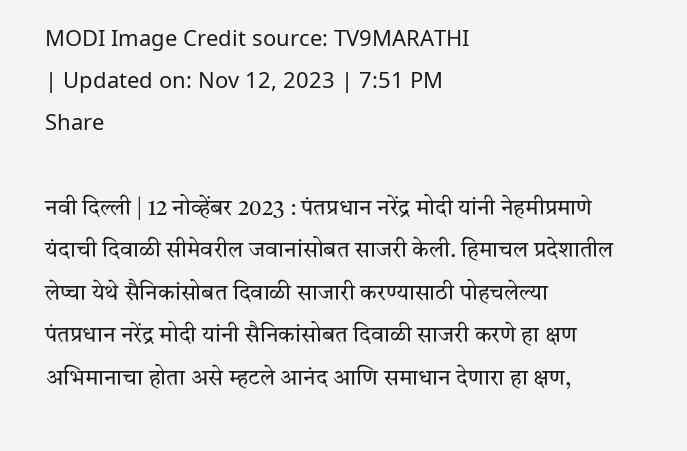MODI Image Credit source: TV9MARATHI
| Updated on: Nov 12, 2023 | 7:51 PM
Share

नवी दिल्ली | 12 नोव्हेंबर 2023 : पंतप्रधान नरेंद्र मोदी यांनी नेहमीप्रमाणे यंदाची दिवाळी सीमेवरील जवानांसोबत साजरी केली. हिमाचल प्रदेशातील लेप्चा येथे सैनिकांसोबत दिवाळी साजारी करण्यासाठी पोहचलेल्या पंतप्रधान नरेंद्र मोदी यांनी सैनिकांसोबत दिवाळी साजरी करणे हा क्षण अभिमानाचा होता असे म्हटले आनंद आणि समाधान देणारा हा क्षण,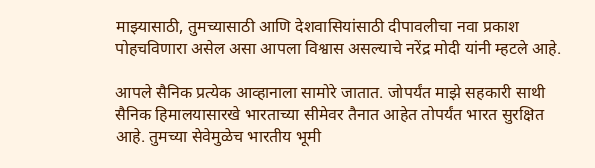माझ्यासाठी, तुमच्यासाठी आणि देशवासियांसाठी दीपावलीचा नवा प्रकाश पोहचविणारा असेल असा आपला विश्वास असल्याचे नरेंद्र मोदी यांनी म्हटले आहे.

आपले सैनिक प्रत्येक आव्हानाला सामोरे जातात. जोपर्यंत माझे सहकारी साथी सैनिक हिमालयासारखे भारताच्या सीमेवर तैनात आहेत तोपर्यंत भारत सुरक्षित आहे. तुमच्या सेवेमुळेच भारतीय भूमी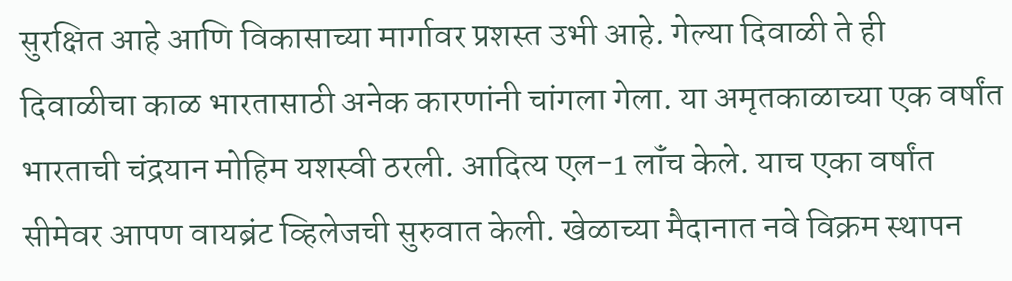सुरक्षित आहे आणि विकासाच्या मार्गावर प्रशस्त उभी आहे. गेल्या दिवाळी ते ही दिवाळीचा काळ भारतासाठी अनेक कारणांनी चांगला गेला. या अमृतकाळाच्या एक वर्षांत भारताची चंद्रयान मोहिम यशस्वी ठरली. आदित्य एल-1 लॉंच केले. याच एका वर्षांत सीमेवर आपण वायब्रंट व्हिलेजची सुरुवात केली. खेळाच्या मैदानात नवे विक्रम स्थापन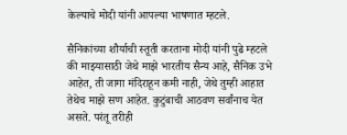केल्याचे मोदी यांनी आपल्या भाषणात म्हटले.

सैनिकांच्या शौर्याची स्तूती करताना मोदी यांनी पुढे म्हटले की माझ्यासाठी जेथे माझे भारतीय सैन्य आहे, सैनिक उभे आहेत, ती जागा मंदिराहून कमी नाही, जेथे तुम्ही आहात तेथेच माझे सण आहेत. कुटुंबाची आठवण सर्वांनाच येत असते. परंतू तरीही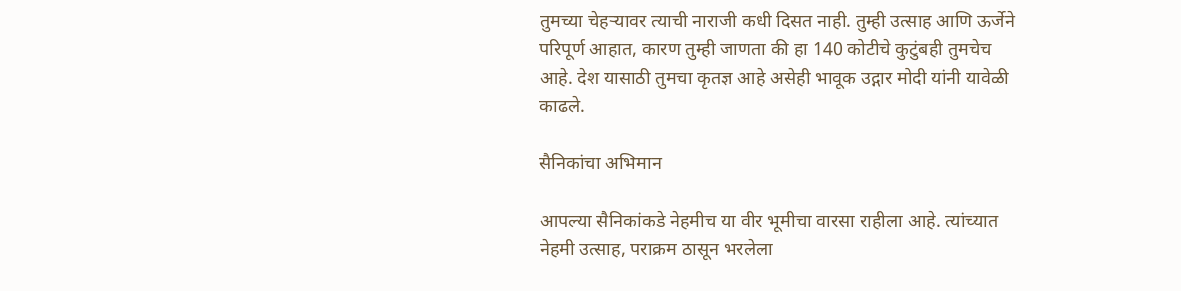तुमच्या चेहऱ्यावर त्याची नाराजी कधी दिसत नाही. तुम्ही उत्साह आणि ऊर्जेने परिपूर्ण आहात, कारण तुम्ही जाणता की हा 140 कोटीचे कुटुंबही तुमचेच आहे. देश यासाठी तुमचा कृतज्ञ आहे असेही भावूक उद्गार मोदी यांनी यावेळी काढले.

सैनिकांचा अभिमान

आपल्या सैनिकांकडे नेहमीच या वीर भूमीचा वारसा राहीला आहे. त्यांच्यात नेहमी उत्साह, पराक्रम ठासून भरलेला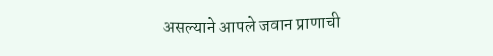असल्याने आपले जवान प्राणाची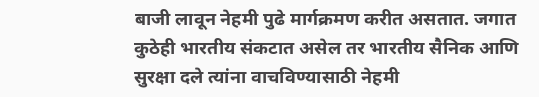बाजी लावून नेहमी पुढे मार्गक्रमण करीत असतात. जगात कुठेही भारतीय संकटात असेल तर भारतीय सैनिक आणि सुरक्षा दले त्यांना वाचविण्यासाठी नेहमी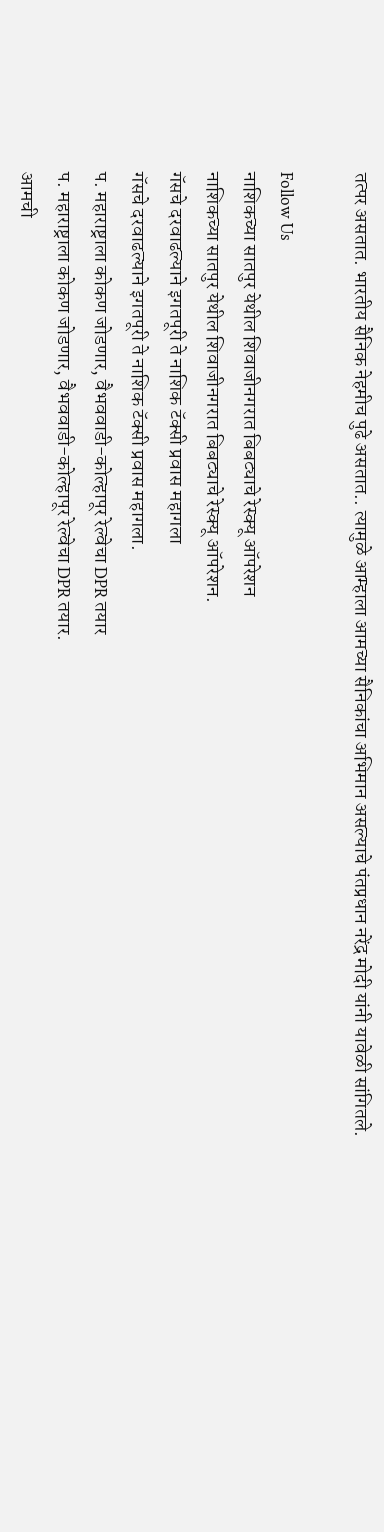तत्पर असतात. भारतीय सैनिक नेहमीच पुढे असतात.. त्यामुळे आम्हाला आमच्या सैनिकांचा अभिमान असल्याचे पंतप्रधान नरेंद्र मोदी यांनी यावेळी सांगितले.

Follow Us
नाशिकच्या सातपुर येथील शिवाजीनगरात बिबट्याचे रेस्क्यू ऑपरेशन
नाशिकच्या सातपुर येथील शिवाजीनगरात बिबट्याचे रेस्क्यू ऑपरेशन.
गॅसचे दरवाढल्याने इगतपूरी ते नाशिक टॅक्सी प्रवास महागला
गॅसचे दरवाढल्याने इगतपूरी ते नाशिक टॅक्सी प्रवास महागला.
प. महाराष्ट्राला कोकण जोडणार, वैभववाडी-कोल्हापूर रेल्वेचा DPR तयार
प. महाराष्ट्राला कोकण जोडणार, वैभववाडी-कोल्हापूर रेल्वेचा DPR तयार.
आमची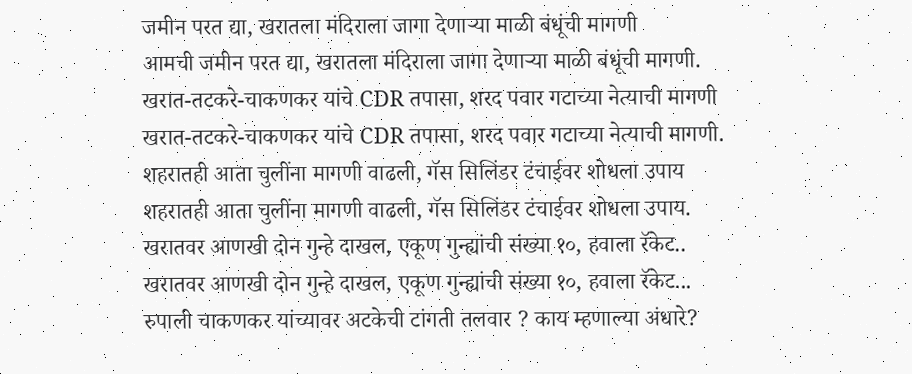जमीन परत द्या, खरातला मंदिराला जागा देणाऱ्या माळी बंधूंची मागणी
आमची जमीन परत द्या, खरातला मंदिराला जागा देणाऱ्या माळी बंधूंची मागणी.
खरात-तटकरे-चाकणकर यांचे CDR तपासा, शरद पवार गटाच्या नेत्याची मागणी
खरात-तटकरे-चाकणकर यांचे CDR तपासा, शरद पवार गटाच्या नेत्याची मागणी.
शहरातही आता चुलींना मागणी वाढली, गॅस सिलिंडर टंचाईवर शोधला उपाय
शहरातही आता चुलींना मागणी वाढली, गॅस सिलिंडर टंचाईवर शोधला उपाय.
खरातवर आणखी दोन गुन्हे दाखल, एकूण गुन्ह्यांची संख्या १०, हवाला रॅकेट..
खरातवर आणखी दोन गुन्हे दाखल, एकूण गुन्ह्यांची संख्या १०, हवाला रॅकेट...
रुपाली चाकणकर यांच्यावर अटकेची टांगती तलवार ? काय म्हणाल्या अंधारे?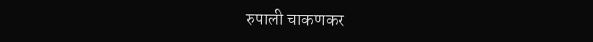रुपाली चाकणकर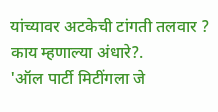यांच्यावर अटकेची टांगती तलवार ? काय म्हणाल्या अंधारे?.
'ऑल पार्टी मिटींगला जे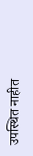उपस्थित नाहीत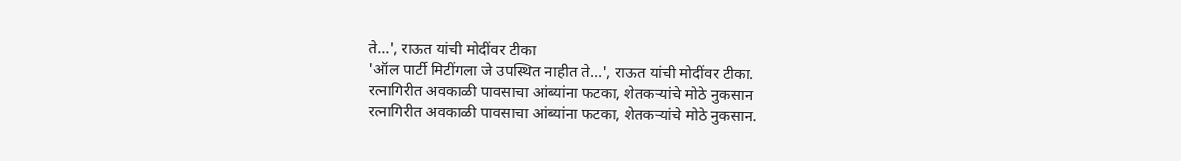ते...', राऊत यांची मोदींवर टीका
'ऑल पार्टी मिटींगला जे उपस्थित नाहीत ते...', राऊत यांची मोदींवर टीका.
रत्नागिरीत अवकाळी पावसाचा आंब्यांना फटका, शेतकऱ्यांचे मोठे नुकसान
रत्नागिरीत अवकाळी पावसाचा आंब्यांना फटका, शेतकऱ्यांचे मोठे नुकसान.